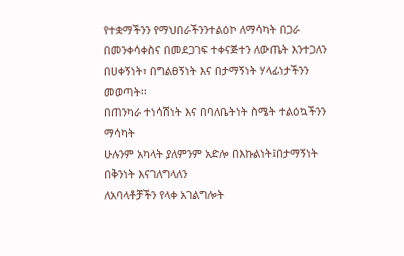የተቋማችንን የማህበራችንንተልዕኮ ለማሳካት በጋራ በመንቀሳቀስና በመደጋገፍ ተቀናጅተን ለውጤት እንተጋለን
በሀቀኝነት፣ በግልፀኝነት እና በታማኝነት ሃላፊነታችንን መወጣት፡፡
በጠንካራ ተነሳሽነት እና በባለቤትነት ስሜት ተልዕኳችንን ማሳካት
ሁሉንም አካላት ያለምንም አድሎ በእኩልነት፤በታማኝነት በቅንነት እናገለግላለን
ለአባላቶቻችን የላቀ አገልግሎት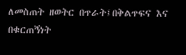ለመስጠት ዘወትር በጥራት፤በቅልጥፍና እና በቁርጠኝነት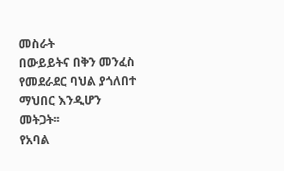መስራት
በውይይትና በቅን መንፈስ የመደራደር ባህል ያጎለበተ ማህበር እንዲሆን መትጋት፡፡
የአባል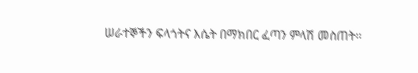ሠራተኞችን ፍላጎትና እሴት በማክበር ፈጣን ምላሽ መስጠት፡፡